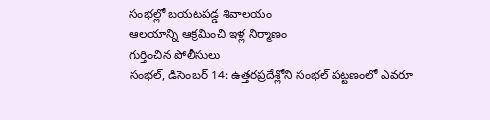సంభల్లో బయటపడ్డ శివాలయం
ఆలయాన్ని ఆక్రమించి ఇళ్ల నిర్మాణం
గుర్తించిన పోలీసులు
సంభల్, డిసెంబర్ 14: ఉత్తరప్రదేశ్లోని సంభల్ పట్టణంలో ఎవరూ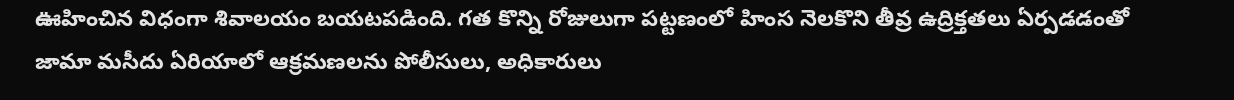ఊహించిన విధంగా శివాలయం బయటపడింది. గత కొన్ని రోజులుగా పట్టణంలో హింస నెలకొని తీవ్ర ఉద్రిక్తతలు ఏర్పడడంతో జామా మసీదు ఏరియాలో ఆక్రమణలను పోలీసులు, అధికారులు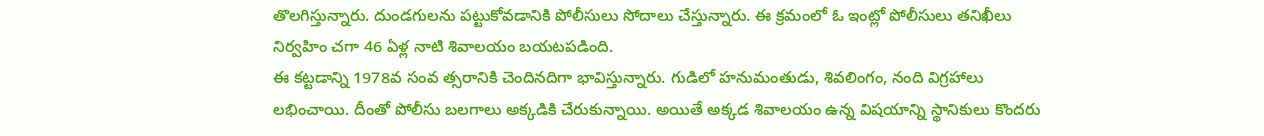తొలగిస్తున్నారు. దుండగులను పట్టుకోవడానికి పోలీసులు సోదాలు చేస్తున్నారు. ఈ క్రమంలో ఓ ఇంట్లో పోలీసులు తనిఖీలు నిర్వహిం చగా 46 ఏళ్ల నాటి శివాలయం బయటపడింది.
ఈ కట్టడాన్ని 1978వ సంవ త్సరానికి చెందినదిగా భావిస్తున్నారు. గుడిలో హనుమంతుడు, శివలింగం, నంది విగ్రహాలు లభించాయి. దీంతో పోలీసు బలగాలు అక్కడికి చేరుకున్నాయి. అయితే అక్కడ శివాలయం ఉన్న విషయాన్ని స్థానికులు కొందరు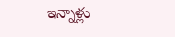ఇన్నాళ్లు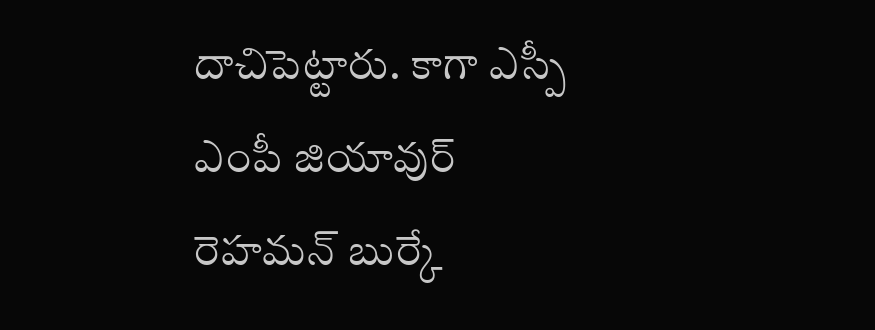దాచిపెట్టారు. కాగా ఎస్పీ ఎంపీ జియావుర్ రెహమన్ బుర్కే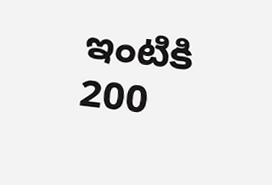ఇంటికి 200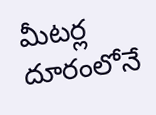మీటర్ల దూరంలోనే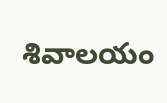శివాలయం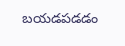బయడపడడం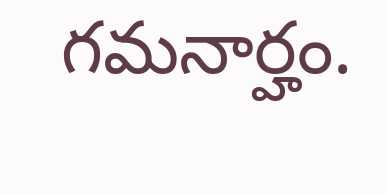గమనార్హం.